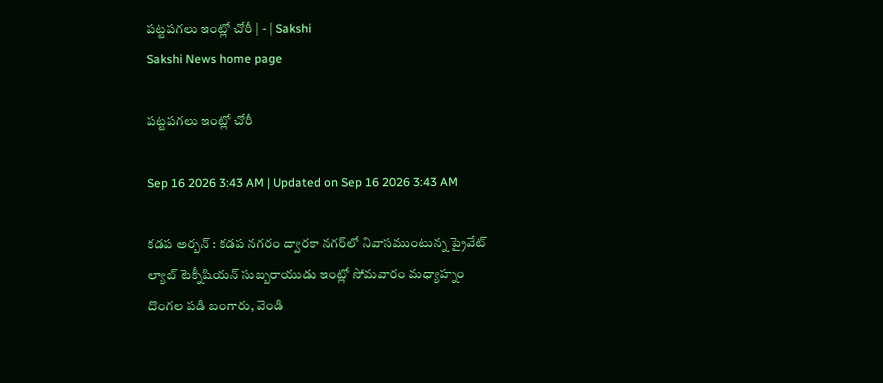పట్టపగలు ఇంట్లో చోరీ | - | Sakshi
Sakshi News home page

పట్టపగలు ఇంట్లో చోరీ

Sep 16 2026 3:43 AM | Updated on Sep 16 2026 3:43 AM

కడప అర్బన్‌ : కడప నగరం ద్వారకా నగర్‌లో నివాసముంటున్న ప్రైవేట్‌ ల్యాబ్‌ టెక్నీషియన్‌ సుబ్బరాయుడు ఇంట్లో సోమవారం మధ్యాహ్నం దొంగల పడి బంగారు, వెండి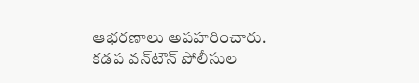ఆభరణాలు అపహరించారు. కడప వన్‌టౌన్‌ పోలీసుల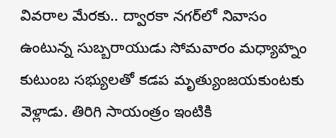వివరాల మేరకు.. ద్వారకా నగర్‌లో నివాసం ఉంటున్న సుబ్బరాయుడు సోమవారం మధ్యాహ్నం కుటుంబ సభ్యులతో కడప మృత్యుంజయకుంటకు వెళ్లాడు. తిరిగి సాయంత్రం ఇంటికి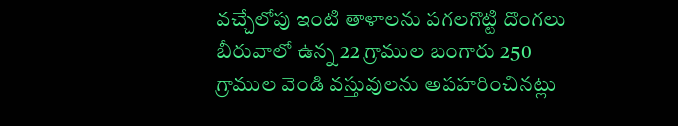వచ్చేలోపు ఇంటి తాళాలను పగలగొట్టి దొంగలు బీరువాలో ఉన్న 22 గ్రాముల బంగారు 250 గ్రాముల వెండి వస్తువులను అపహరించినట్లు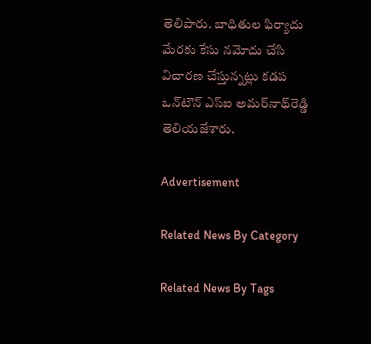తెలిపారు. బాధితుల ఫిర్యాదు మేరకు కేసు నమోదు చేసి విచారణ చేస్తున్నట్లు కడప ఒన్‌టౌన్‌ ఎస్‌ఐ అమర్‌నాథ్‌రెడ్డి తెలియజేశారు.

Advertisement

Related News By Category

Related News By Tags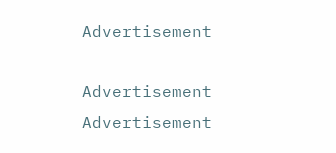Advertisement

Advertisement
Advertisement